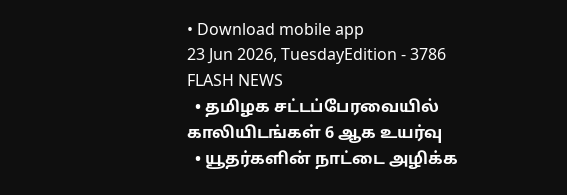• Download mobile app
23 Jun 2026, TuesdayEdition - 3786
FLASH NEWS
  • தமிழக சட்டப்பேரவையில் காலியிடங்கள் 6 ஆக உயர்வு
  • யூதர்களின் நாட்டை அழிக்க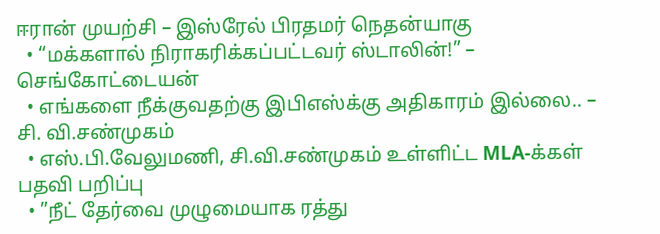ஈரான் முயற்சி – இஸ்ரேல் பிரதமர் நெதன்யாகு
  • “மக்களால் நிராகரிக்கப்பட்டவர் ஸ்டாலின்!” – செங்கோட்டையன்
  • எங்களை நீக்குவதற்கு இபிஎஸ்க்கு அதிகாரம் இல்லை.. – சி. வி.சண்முகம்
  • எஸ்.பி.வேலுமணி, சி.வி.சண்முகம் உள்ளிட்ட MLA-க்கள் பதவி பறிப்பு
  • ”நீட் தேர்வை முழுமையாக ரத்து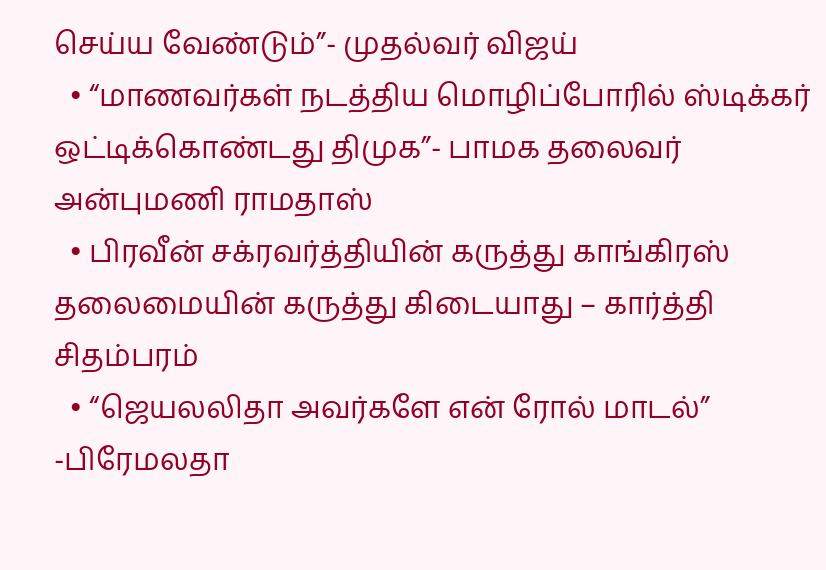செய்ய வேண்டும்”- முதல்வர் விஜய்
  • “மாணவர்கள் நடத்திய மொழிப்போரில் ஸ்டிக்கர் ஒட்டிக்கொண்டது திமுக”- பாமக தலைவர் அன்புமணி ராமதாஸ்
  • பிரவீன் சக்ரவர்த்தியின் கருத்து காங்கிரஸ் தலைமையின் கருத்து கிடையாது – கார்த்தி சிதம்பரம்
  • “ஜெயலலிதா அவர்களே என் ரோல் மாடல்” -பிரேமலதா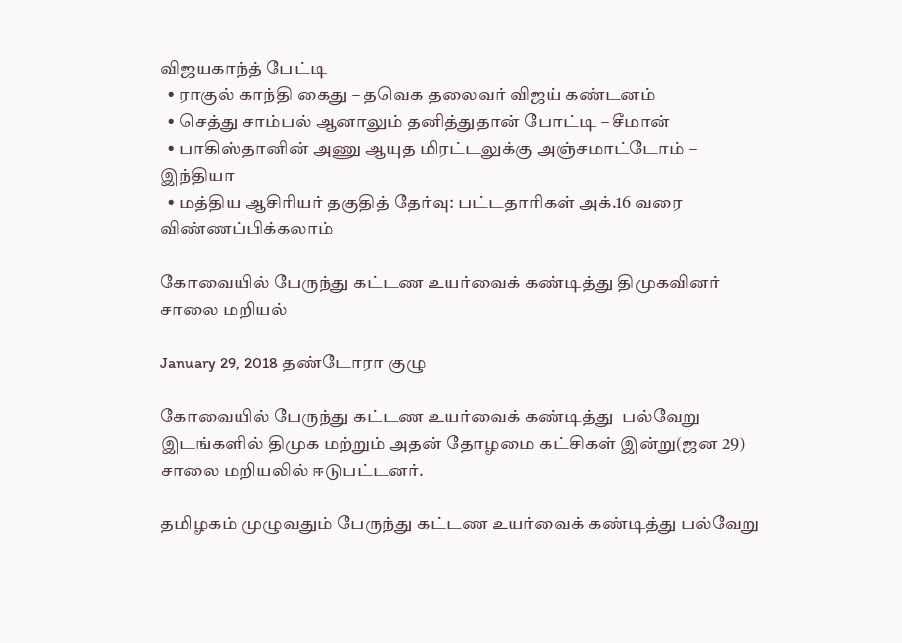விஜயகாந்த் பேட்டி
  • ராகுல் காந்தி கைது – தவெக தலைவர் விஜய் கண்டனம்
  • செத்து சாம்பல் ஆனாலும் தனித்துதான் போட்டி – சீமான்
  • பாகிஸ்தானின் அணு ஆயுத மிரட்டலுக்கு அஞ்சமாட்டோம் – இந்தியா
  • மத்திய ஆசிரியர் தகுதித் தேர்வு: பட்டதாரிகள் அக்.16 வரை விண்ணப்பிக்கலாம்

கோவையில் பேருந்து கட்டண உயர்வைக் கண்டித்து திமுகவினர் சாலை மறியல்

January 29, 2018 தண்டோரா குழு

கோவையில் பேருந்து கட்டண உயர்வைக் கண்டித்து  பல்வேறு இடங்களில் திமுக மற்றும் அதன் தோழமை கட்சிகள் இன்று(ஜன 29) சாலை மறியலில் ஈடுபட்டனர்.

தமிழகம் முழுவதும் பேருந்து கட்டண உயர்வைக் கண்டித்து பல்வேறு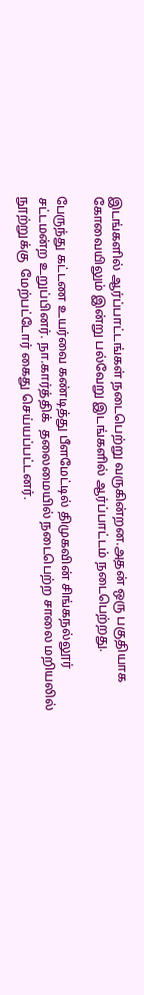இடங்களில் ஆர்ப்பாட்டங்கள் நடைபெற்று வருகின்றன.அதன் ஒரு பகுதியாக கோவையிலும் இன்று பல்வேறு இடங்களில் ஆர்ப்பாட்டம் நடைபெற்றது.

பேருந்து கட்டண உயர்வை கண்டித்து பீளமேட்டில் திமுகவின் சிங்கநல்லூர் சட்டமன்ற உறுப்பினர். நா.கார்த்திக்  தலைமையில் நடைபெற்ற சாலை மறியலில் நூற்றுக்கு  மேற்பட்டோர் கைது செய்யப்பட்டனர்.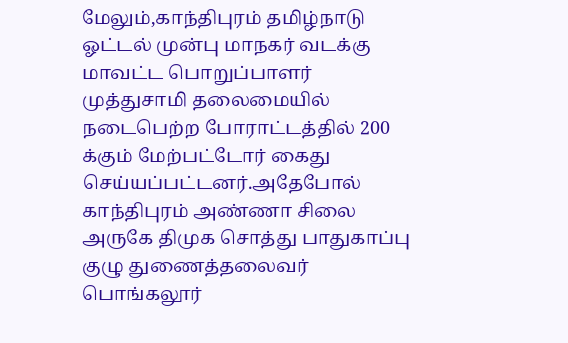மேலும்,காந்திபுரம் தமிழ்நாடு  ஓட்டல் முன்பு மாநகர் வடக்கு மாவட்ட பொறுப்பாளர் முத்துசாமி தலைமையில் நடைபெற்ற போராட்டத்தில் 200 க்கும் மேற்பட்டோர் கைது செய்யப்பட்டனர்.அதேபோல் காந்திபுரம் அண்ணா சிலை அருகே திமுக சொத்து பாதுகாப்பு குழு துணைத்தலைவர் பொங்கலூர்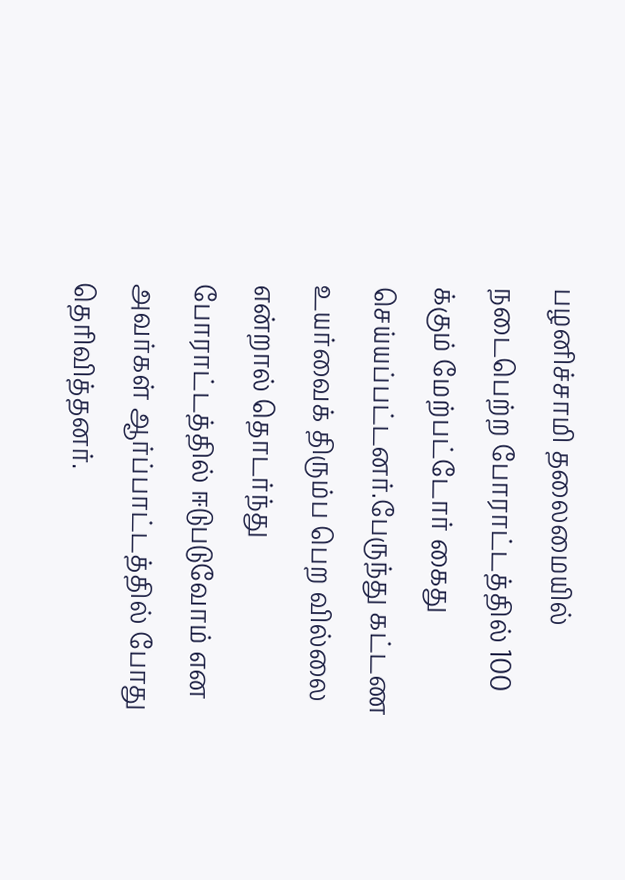பழனிச்சாமி தலைமையில் நடைபெற்ற போராட்டத்தில் 100 க்கும் மேற்பட்டோர் கைது செய்யப்பட்டனர்.பேருந்து கட்டண உயர்வைக் திரும்ப பெற வில்லை என்றால் தொடர்ந்து போராட்டத்தில் ஈடுபடுவோம் என அவர்கள் ஆர்ப்பாட்டத்தில் போது தெரிவித்தனர்.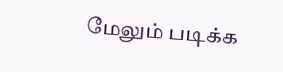மேலும் படிக்க